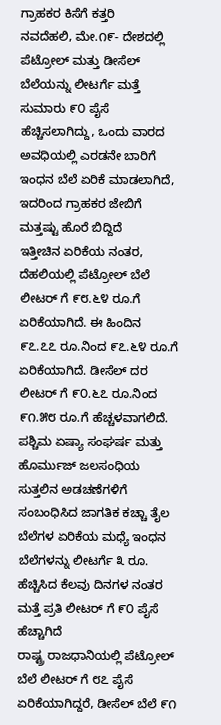ಗ್ರಾಹಕರ ಕಿಸೆಗೆ ಕತ್ತರಿ
ನವದೆಹಲಿ, ಮೇ.೧೯- ದೇಶದಲ್ಲಿ ಪೆಟ್ರೋಲ್ ಮತ್ತು ಡೀಸೆಲ್ ಬೆಲೆಯನ್ನು ಲೀಟರ್ಗೆ ಮತ್ತೆ ಸುಮಾರು ೯೦ ಪೈಸೆ ಹೆಚ್ಚಿಸಲಾಗಿದ್ದು, ಒಂದು ವಾರದ ಅವಧಿಯಲ್ಲಿ ಎರಡನೇ ಬಾರಿಗೆ ಇಂಧನ ಬೆಲೆ ಏರಿಕೆ ಮಾಡಲಾಗಿದೆ, ಇದರಿಂದ ಗ್ರಾಹಕರ ಜೇಬಿಗೆ ಮತ್ತಷ್ಟು ಹೊರೆ ಬಿದ್ದಿದೆ
ಇತ್ತೀಚಿನ ಏರಿಕೆಯ ನಂತರ, ದೆಹಲಿಯಲ್ಲಿ ಪೆಟ್ರೋಲ್ ಬೆಲೆ ಲೀಟರ್ ಗೆ ೯೮.೬೪ ರೂ.ಗೆ ಏರಿಕೆಯಾಗಿದೆ. ಈ ಹಿಂದಿನ ೯೭.೭೭ ರೂ.ನಿಂದ ೯೭.೬೪ ರೂ.ಗೆ ಏರಿಕೆಯಾಗಿದೆ. ಡೀಸೆಲ್ ದರ ಲೀಟರ್ ಗೆ ೯೦.೬೭ ರೂ.ನಿಂದ ೯೧.೫೮ ರೂ.ಗೆ ಹೆಚ್ಚಳವಾಗಲಿದೆ.
ಪಶ್ಚಿಮ ಏಷ್ಯಾ ಸಂಘರ್ಷ ಮತ್ತು ಹೊರ್ಮುಜ್ ಜಲಸಂಧಿಯ ಸುತ್ತಲಿನ ಅಡಚಣೆಗಳಿಗೆ ಸಂಬಂಧಿಸಿದ ಜಾಗತಿಕ ಕಚ್ಚಾ ತೈಲ ಬೆಲೆಗಳ ಏರಿಕೆಯ ಮಧ್ಯೆ ಇಂಧನ ಬೆಲೆಗಳನ್ನು ಲೀಟರ್ಗೆ ೩ ರೂ. ಹೆಚ್ಚಿಸಿದ ಕೆಲವು ದಿನಗಳ ನಂತರ ಮತ್ತೆ ಪ್ರತಿ ಲೀಟರ್ ಗೆ ೯೦ ಪೈಸೆ ಹೆಚ್ಚಾಗಿದೆ
ರಾಷ್ಟ್ರ ರಾಜಧಾನಿಯಲ್ಲಿ ಪೆಟ್ರೋಲ್ ಬೆಲೆ ಲೀಟರ್ ಗೆ ೮೭ ಪೈಸೆ ಏರಿಕೆಯಾಗಿದ್ದರೆ, ಡೀಸೆಲ್ ಬೆಲೆ ೯೧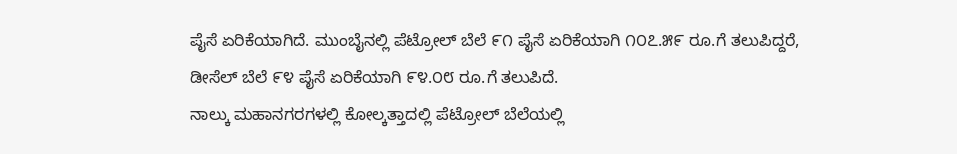ಪೈಸೆ ಏರಿಕೆಯಾಗಿದೆ. ಮುಂಬೈನಲ್ಲಿ ಪೆಟ್ರೋಲ್ ಬೆಲೆ ೯೧ ಪೈಸೆ ಏರಿಕೆಯಾಗಿ ೧೦೭.೫೯ ರೂ.ಗೆ ತಲುಪಿದ್ದರೆ, ಡೀಸೆಲ್ ಬೆಲೆ ೯೪ ಪೈಸೆ ಏರಿಕೆಯಾಗಿ ೯೪.೦೮ ರೂ.ಗೆ ತಲುಪಿದೆ.
ನಾಲ್ಕು ಮಹಾನಗರಗಳಲ್ಲಿ ಕೋಲ್ಕತ್ತಾದಲ್ಲಿ ಪೆಟ್ರೋಲ್ ಬೆಲೆಯಲ್ಲಿ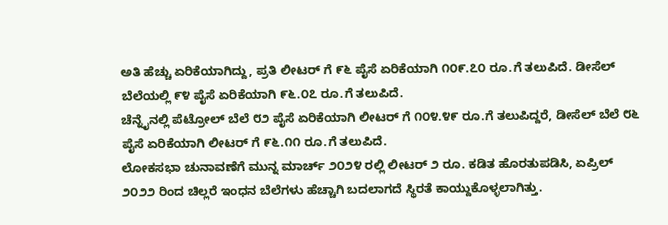ಅತಿ ಹೆಚ್ಚು ಏರಿಕೆಯಾಗಿದ್ದು, ಪ್ರತಿ ಲೀಟರ್ ಗೆ ೯೬ ಪೈಸೆ ಏರಿಕೆಯಾಗಿ ೧೦೯.೭೦ ರೂ.ಗೆ ತಲುಪಿದೆ. ಡೀಸೆಲ್ ಬೆಲೆಯಲ್ಲಿ ೯೪ ಪೈಸೆ ಏರಿಕೆಯಾಗಿ ೯೬.೦೭ ರೂ.ಗೆ ತಲುಪಿದೆ.
ಚೆನ್ನೈನಲ್ಲಿ ಪೆಟ್ರೋಲ್ ಬೆಲೆ ೮೨ ಪೈಸೆ ಏರಿಕೆಯಾಗಿ ಲೀಟರ್ ಗೆ ೧೦೪.೪೯ ರೂ.ಗೆ ತಲುಪಿದ್ದರೆ, ಡೀಸೆಲ್ ಬೆಲೆ ೮೬ ಪೈಸೆ ಏರಿಕೆಯಾಗಿ ಲೀಟರ್ ಗೆ ೯೬.೧೧ ರೂ.ಗೆ ತಲುಪಿದೆ.
ಲೋಕಸಭಾ ಚುನಾವಣೆಗೆ ಮುನ್ನ ಮಾರ್ಚ್ ೨೦೨೪ ರಲ್ಲಿ ಲೀಟರ್ ೨ ರೂ. ಕಡಿತ ಹೊರತುಪಡಿಸಿ, ಏಪ್ರಿಲ್ ೨೦೨೨ ರಿಂದ ಚಿಲ್ಲರೆ ಇಂಧನ ಬೆಲೆಗಳು ಹೆಚ್ಚಾಗಿ ಬದಲಾಗದೆ ಸ್ಥಿರತೆ ಕಾಯ್ದುಕೊಳ್ಳಲಾಗಿತ್ತು.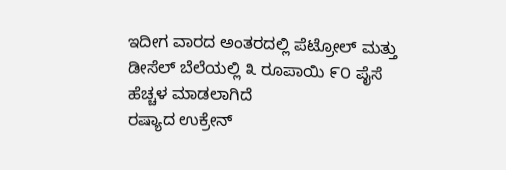ಇದೀಗ ವಾರದ ಅಂತರದಲ್ಲಿ ಪೆಟ್ರೋಲ್ ಮತ್ತು ಡೀಸೆಲ್ ಬೆಲೆಯಲ್ಲಿ ೩ ರೂಪಾಯಿ ೯೦ ಪೈಸೆ ಹೆಚ್ಚಳ ಮಾಡಲಾಗಿದೆ
ರಷ್ಯಾದ ಉಕ್ರೇನ್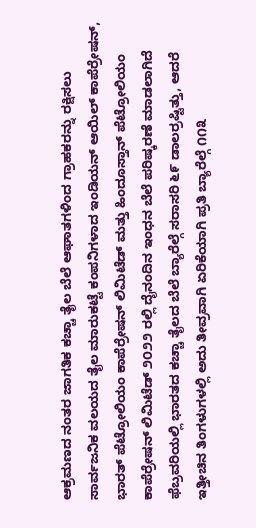ಆಕ್ರಮಣದ ನಂತರ ಜಾಗತಿಕ ಕಚ್ಚಾ ತೈಲ ಬೆಲೆ ಆಘಾತಗಳಿಂದ ಗ್ರಾಹಕರನ್ನು ರಕ್ಷಿಸಲು ಸಾರ್ವಜನಿಕ ವಲಯದ ತೈಲ ಮಾರುಕಟ್ಟೆ ಕಂಪನಿಗಳಾದ ಇಂಡಿಯನ್ ಆಯಿಲ್ ಕಾಪೆರ್ರೇಷನ್, ಭಾರತ್ ಪೆಟ್ರೋಲಿಯಂ ಕಾಪೆರ್ರೇಷನ್ ಲಿಮಿಟೆಡ್ ಮತ್ತು ಹಿಂದೂಸ್ತಾನ್ ಪೆಟ್ರೋಲಿಯಂ ಕಾಪೆರ್ರೇಷನ್ ಲಿಮಿಟೆಡ್ ೨೦೨೨ ರಲ್ಲಿ ದೈನಂದಿನ ಇಂಧನ ಬೆಲೆ ಪರಿಷ್ಕರಣೆ ಮಾಡಲಾಗಿದೆ
ಫೆಬ್ರವರಿಯಲ್ಲಿ ಭಾರತದ ಕಚ್ಚಾ ತೈಲದ ಬೆಲೆ ಬ್ಯಾರೆಲ್ಗೆ ಸರಾಸರಿ ೬೯ ಡಾಲರ್ರಷ್ಟಿತ್ತು, ಆದರೆ ಇತ್ತೀಚಿನ ತಿಂಗಳುಗಳಲ್ಲಿ ಅದು ತೀವ್ರವಾಗಿ ಏರಿಕೆಯಾಗಿ ಪ್ರತಿ ಬ್ಯಾರೆಲ್ಗೆ ೧೧೩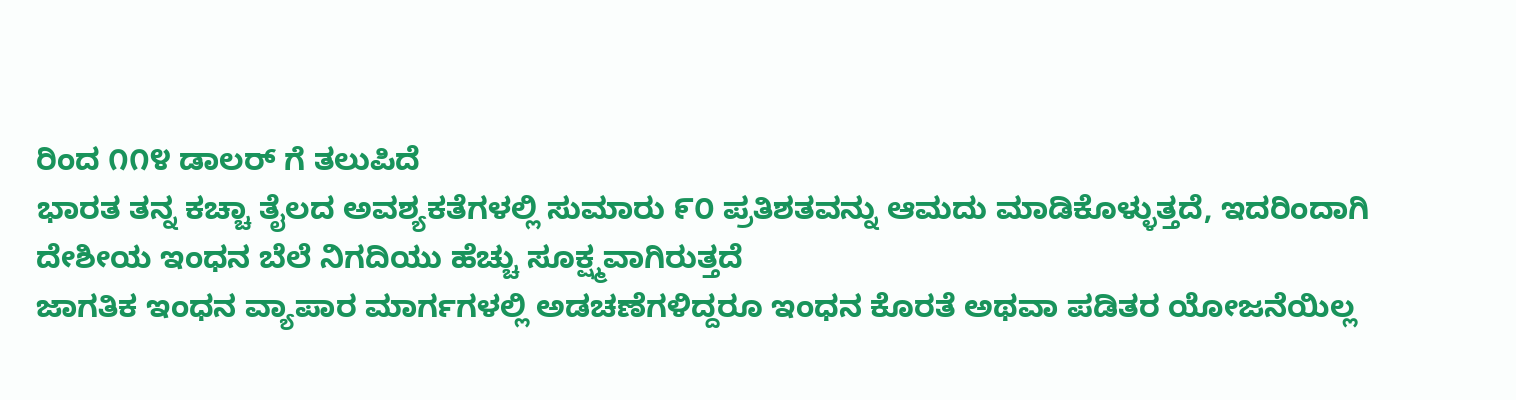ರಿಂದ ೧೧೪ ಡಾಲರ್ ಗೆ ತಲುಪಿದೆ
ಭಾರತ ತನ್ನ ಕಚ್ಚಾ ತೈಲದ ಅವಶ್ಯಕತೆಗಳಲ್ಲಿ ಸುಮಾರು ೯೦ ಪ್ರತಿಶತವನ್ನು ಆಮದು ಮಾಡಿಕೊಳ್ಳುತ್ತದೆ, ಇದರಿಂದಾಗಿ ದೇಶೀಯ ಇಂಧನ ಬೆಲೆ ನಿಗದಿಯು ಹೆಚ್ಚು ಸೂಕ್ಷ್ಮವಾಗಿರುತ್ತದೆ
ಜಾಗತಿಕ ಇಂಧನ ವ್ಯಾಪಾರ ಮಾರ್ಗಗಳಲ್ಲಿ ಅಡಚಣೆಗಳಿದ್ದರೂ ಇಂಧನ ಕೊರತೆ ಅಥವಾ ಪಡಿತರ ಯೋಜನೆಯಿಲ್ಲ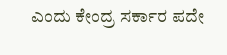ಎಂದು ಕೇಂದ್ರ ಸರ್ಕಾರ ಪದೇ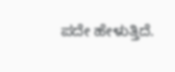ಪದೇ ಹೇಳುತ್ತಿದೆ.